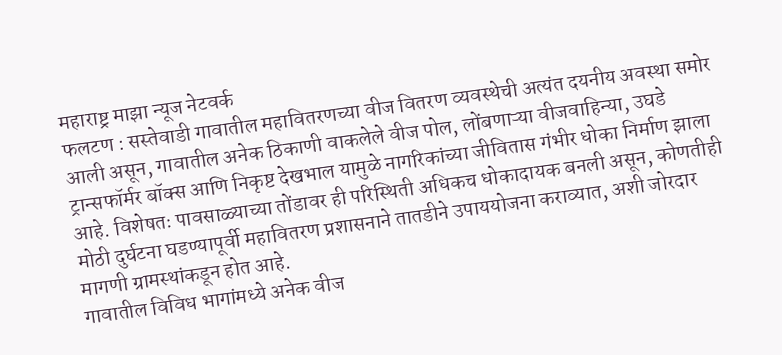महाराष्ट्र माझा न्यूज नेटवर्क
फलटण : सस्तेवाडी गावातील महावितरणच्या वीज वितरण व्यवस्थेची अत्यंत दयनीय अवस्था समोर आली असून, गावातील अनेक ठिकाणी वाकलेले वीज पोल, लोंबणाऱ्या वीजवाहिन्या, उघडे ट्रान्सफॉर्मर बॉक्स आणि निकृष्ट देखभाल यामुळे नागरिकांच्या जीवितास गंभीर धोका निर्माण झाला आहे. विशेषतः पावसाळ्याच्या तोंडावर ही परिस्थिती अधिकच धोकादायक बनली असून, कोणतीही मोठी दुर्घटना घडण्यापूर्वी महावितरण प्रशासनाने तातडीने उपाययोजना कराव्यात, अशी जोरदार मागणी ग्रामस्थांकडून होत आहे.
गावातील विविध भागांमध्ये अनेक वीज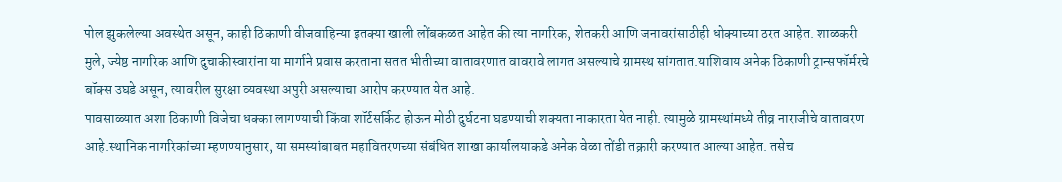पोल झुकलेल्या अवस्थेत असून, काही ठिकाणी वीजवाहिन्या इतक्या खाली लोंबकळत आहेत की त्या नागरिक, शेतकरी आणि जनावरांसाठीही धोक्याच्या ठरत आहेत. शाळकरी मुले, ज्येष्ठ नागरिक आणि दुचाकीस्वारांना या मार्गाने प्रवास करताना सतत भीतीच्या वातावरणात वावरावे लागत असल्याचे ग्रामस्थ सांगतात.याशिवाय अनेक ठिकाणी ट्रान्सफॉर्मरचे बॉक्स उघडे असून, त्यावरील सुरक्षा व्यवस्था अपुरी असल्याचा आरोप करण्यात येत आहे.
पावसाळ्यात अशा ठिकाणी विजेचा धक्का लागण्याची किंवा शॉर्टसर्किट होऊन मोठी दुर्घटना घडण्याची शक्यता नाकारता येत नाही. त्यामुळे ग्रामस्थांमध्ये तीव्र नाराजीचे वातावरण आहे.स्थानिक नागरिकांच्या म्हणण्यानुसार, या समस्यांबाबत महावितरणच्या संबंधित शाखा कार्यालयाकडे अनेक वेळा तोंडी तक्रारी करण्यात आल्या आहेत. तसेच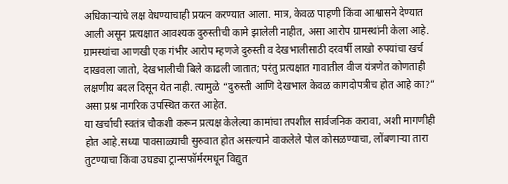अधिकाऱ्यांचे लक्ष वेधण्याचाही प्रयत्न करण्यात आला. मात्र, केवळ पाहणी किंवा आश्वासने देण्यात आली असून प्रत्यक्षात आवश्यक दुरुस्तीची कामे झालेली नाहीत, असा आरोप ग्रामस्थांनी केला आहे.
ग्रामस्थांचा आणखी एक गंभीर आरोप म्हणजे दुरुस्ती व देखभालीसाठी दरवर्षी लाखो रुपयांचा खर्च दाखवला जातो, देखभालीची बिले काढली जातात; परंतु प्रत्यक्षात गावातील वीज यंत्रणेत कोणताही लक्षणीय बदल दिसून येत नाही. त्यामुळे “दुरुस्ती आणि देखभाल केवळ कागदोपत्रीच होत आहे का?” असा प्रश्न नागरिक उपस्थित करत आहेत.
या खर्चाची स्वतंत्र चौकशी करून प्रत्यक्ष केलेल्या कामांचा तपशील सार्वजनिक करावा, अशी मागणीही होत आहे.सध्या पावसाळ्याची सुरुवात होत असल्याने वाकलेले पोल कोसळण्याचा, लोंबणाऱ्या तारा तुटण्याचा किंवा उघड्या ट्रान्सफॉर्मरमधून विद्युत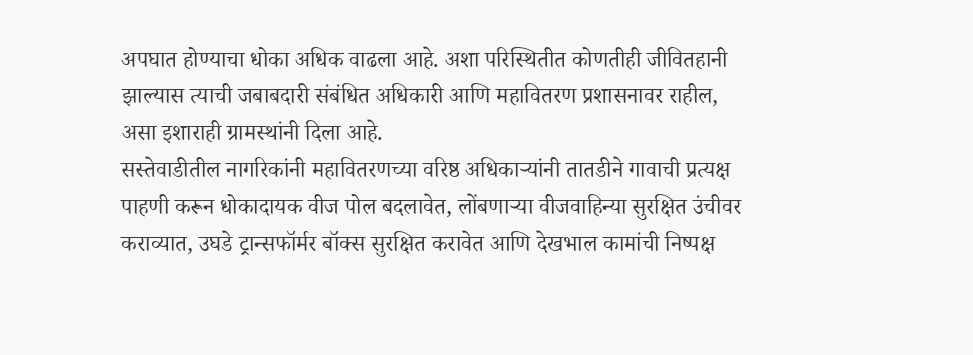अपघात होण्याचा धोका अधिक वाढला आहे. अशा परिस्थितीत कोणतीही जीवितहानी झाल्यास त्याची जबाबदारी संबंधित अधिकारी आणि महावितरण प्रशासनावर राहील, असा इशाराही ग्रामस्थांनी दिला आहे.
सस्तेवाडीतील नागरिकांनी महावितरणच्या वरिष्ठ अधिकाऱ्यांनी तातडीने गावाची प्रत्यक्ष पाहणी करून धोकादायक वीज पोल बदलावेत, लोंबणाऱ्या वीजवाहिन्या सुरक्षित उंचीवर कराव्यात, उघडे ट्रान्सफॉर्मर बॉक्स सुरक्षित करावेत आणि देखभाल कामांची निष्पक्ष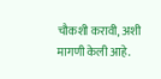चौकशी करावी, अशी मागणी केली आहे.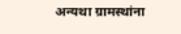अन्यथा ग्रामस्थांना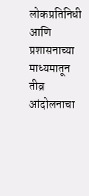लोकप्रतिनिधी आणि प्रशासनाच्या माध्यमातून तीव्र आंदोलनाचा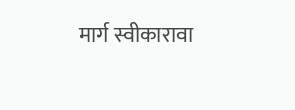मार्ग स्वीकारावा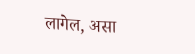लागेल, असा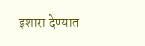इशारा देण्यात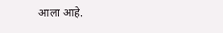आला आहे.